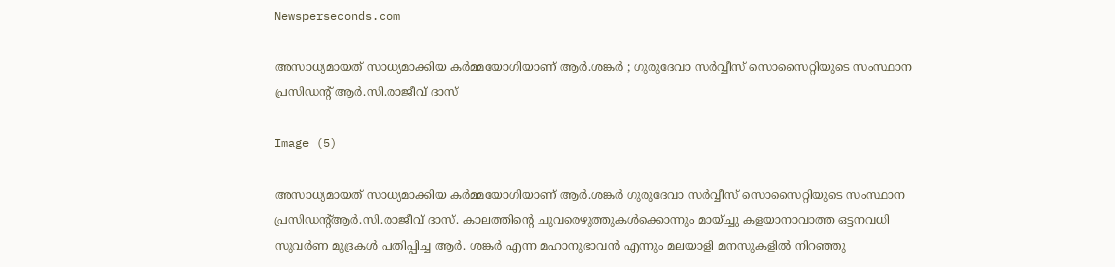Newsperseconds.com

അസാധ്യമായത് സാധ്യമാക്കിയ കർമ്മയോഗിയാണ് ആർ.ശങ്കർ ; ഗുരുദേവാ സർവ്വീസ് സൊസൈറ്റിയുടെ സംസ്ഥാന പ്രസിഡന്റ് ആർ.സി.രാജീവ് ദാസ്

Image (5)

അസാധ്യമായത് സാധ്യമാക്കിയ കർമ്മയോഗിയാണ് ആർ.ശങ്കർ ഗുരുദേവാ സർവ്വീസ് സൊസൈറ്റിയുടെ സംസ്ഥാന പ്രസിഡന്റ്ആർ.സി.രാജീവ് ദാസ്. കാലത്തിന്റെ ചുവരെഴുത്തുകള്‍ക്കൊന്നും മായ്ച്ചു കളയാനാവാത്ത ഒട്ടനവധി സുവര്‍ണ മുദ്രകള്‍ പതിപ്പിച്ച ആര്‍. ശങ്കര്‍ എന്ന മഹാനുഭാവന്‍ എന്നും മലയാളി മനസുകളില്‍ നിറഞ്ഞു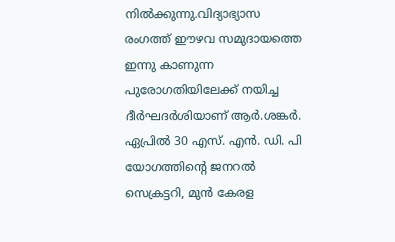നില്‍ക്കുന്നു.വിദ്യാഭ്യാസ രംഗത്ത് ഈഴവ സമുദായത്തെ ഇന്നു കാണുന്ന പുരോഗതിയിലേക്ക് നയിച്ച ദീർഘദർശിയാണ് ആർ.ശങ്കർ. ഏപ്രിൽ 30 എസ്. എൻ. ഡി. പി യോഗത്തിന്റെ ജനറൽ സെക്രട്ടറി, മുൻ കേരള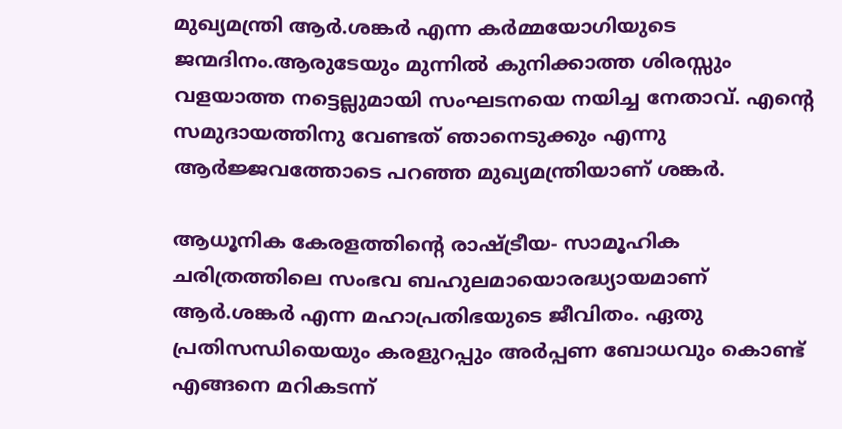മുഖ്യമന്ത്രി ആർ.ശങ്കർ എന്ന കര്‍മ്മയോഗിയുടെ ജന്മദിനം.ആരുടേയും മുന്നിൽ കുനിക്കാത്ത ശിരസ്സും വളയാത്ത നട്ടെല്ലുമായി സംഘടനയെ നയിച്ച നേതാവ്. എന്റെ സമുദായത്തിനു വേണ്ടത് ഞാനെടുക്കും എന്നു ആർജ്ജവത്തോടെ പറഞ്ഞ മുഖ്യമന്ത്രിയാണ് ശങ്കർ.

ആധൂനിക കേരളത്തിന്റെ രാഷ്ട്രീയ- സാമൂഹിക ചരിത്രത്തിലെ സംഭവ ബഹുലമായൊരദ്ധ്യായമാണ് ആര്‍.ശങ്കര്‍ എന്ന മഹാപ്രതിഭയുടെ ജീവിതം. ഏതു പ്രതിസന്ധിയെയും കരളുറപ്പും അര്‍പ്പണ ബോധവും കൊണ്ട് എങ്ങനെ മറികടന്ന്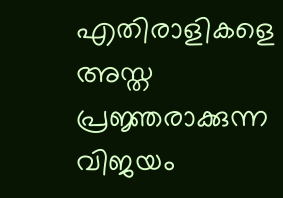എതിരാളികളെ അസ്ത പ്രജ്ഞരാക്കുന്ന വിജയം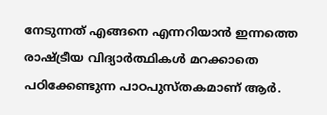നേടുന്നത് എങ്ങനെ എന്നറിയാന്‍ ഇന്നത്തെ രാഷ്ട്രീയ വിദ്യാര്‍ത്ഥികള്‍ മറക്കാതെ പഠിക്കേണ്ടുന്ന പാഠപുസ്തകമാണ് ആര്‍.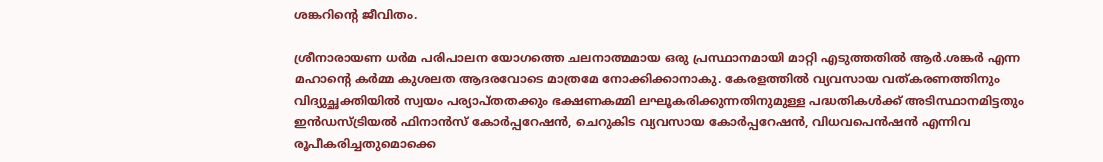ശങ്കറിന്റെ ജീവിതം.

ശ്രീനാരായണ ധര്‍മ പരിപാലന യോഗത്തെ ചലനാത്മമായ ഒരു പ്രസ്ഥാനമായി മാറ്റി എടുത്തതില്‍ ആര്‍.ശങ്കര്‍ എന്ന മഹാൻ്റെ കര്‍മ്മ കുശലത ആദരവോടെ മാത്രമേ നോക്കിക്കാനാകു. കേരളത്തില്‍ വ്യവസായ വത്കരണത്തിനും വിദ്യുച്ഛക്തിയില്‍ സ്വയം പര്യാപ്തതക്കും ഭക്ഷണകമ്മി ലഘൂകരിക്കുന്നതിനുമുള്ള പദ്ധതികള്‍ക്ക് അടിസ്ഥാനമിട്ടതും ഇന്‍ഡസ്ട്രിയല്‍ ഫിനാന്‍സ് കോര്‍പ്പറേഷന്‍, ചെറുകിട വ്യവസായ കോര്‍പ്പറേഷന്‍, വിധവപെന്‍ഷന്‍ എന്നിവ രൂപീകരിച്ചതുമൊക്കെ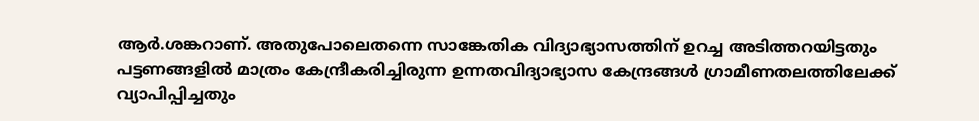ആര്‍.ശങ്കറാണ്. അതുപോലെതന്നെ സാങ്കേതിക വിദ്യാഭ്യാസത്തിന് ഉറച്ച അടിത്തറയിട്ടതും പട്ടണങ്ങളില്‍ മാത്രം കേന്ദ്രീകരിച്ചിരുന്ന ഉന്നതവിദ്യാഭ്യാസ കേന്ദ്രങ്ങള്‍ ഗ്രാമീണതലത്തിലേക്ക് വ്യാപിപ്പിച്ചതും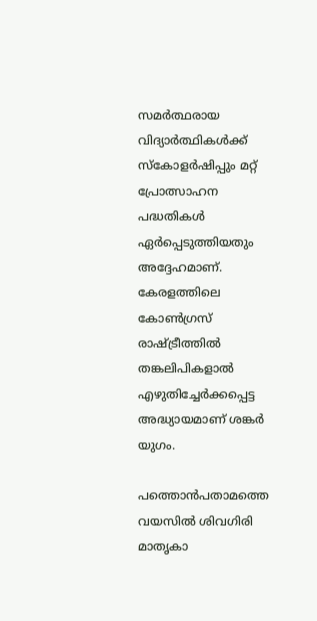സമര്‍ത്ഥരായ വിദ്യാര്‍ത്ഥികള്‍ക്ക് സ്‌കോളര്‍ഷിപ്പും മറ്റ് പ്രോത്സാഹന പദ്ധതികള്‍ ഏര്‍പ്പെടുത്തിയതും അദ്ദേഹമാണ്. കേരളത്തിലെ കോണ്‍ഗ്രസ് രാഷ്ട്രീത്തില്‍ തങ്കലിപികളാല്‍ എഴുതിച്ചേര്‍ക്കപ്പെട്ട അദ്ധ്യായമാണ് ശങ്കര്‍ യുഗം.

പത്തൊൻപതാമത്തെ വയസില്‍ ശിവഗിരി മാതൃകാ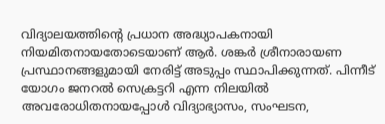വിദ്യാലയത്തിന്റെ പ്രധാന അദ്ധ്യാപകനായി നിയമിതനായതോടെയാണ് ആര്‍. ശങ്കര്‍ ശ്രീനാരായണ പ്രസ്ഥാനങ്ങളുമായി നേരിട്ട് അടുപ്പം സ്ഥാപിക്കുന്നത്. പിന്നീട് യോഗം ജനറല്‍ സെക്രട്ടറി എന്ന നിലയില്‍ അവരോധിതനായപ്പോള്‍ വിദ്യാഭ്യാസം, സംഘടന,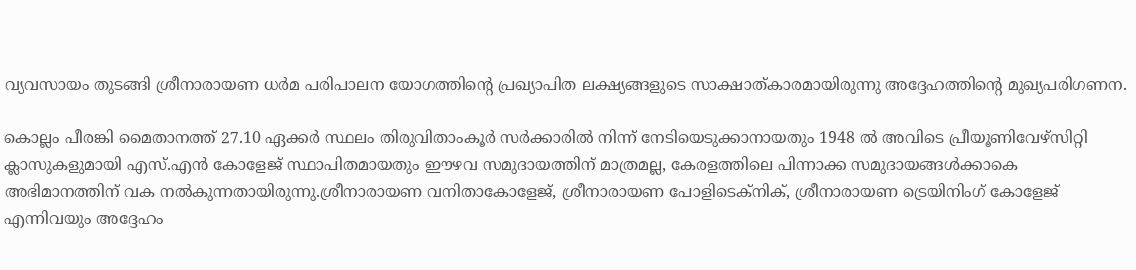വ്യവസായം തുടങ്ങി ശ്രീനാരായണ ധര്‍മ പരിപാലന യോഗത്തിന്റെ പ്രഖ്യാപിത ലക്ഷ്യങ്ങളുടെ സാക്ഷാത്കാരമായിരുന്നു അദ്ദേഹത്തിന്റെ മുഖ്യപരിഗണന.

കൊല്ലം പീരങ്കി മൈതാനത്ത് 27.10 ഏക്കര്‍ സ്ഥലം തിരുവിതാംകൂര്‍ സര്‍ക്കാരില്‍ നിന്ന് നേടിയെടുക്കാനായതും 1948 ല്‍ അവിടെ പ്രീയൂണിവേഴ്സിറ്റി ക്ലാസുകളുമായി എസ്.എന്‍ കോളേജ് സ്ഥാപിതമായതും ഈഴവ സമുദായത്തിന് മാത്രമല്ല, കേരളത്തിലെ പിന്നാക്ക സമുദായങ്ങള്‍ക്കാകെ അഭിമാനത്തിന് വക നല്‍കുന്നതായിരുന്നു.ശ്രീനാരായണ വനിതാകോളേജ്, ശ്രീനാരായണ പോളിടെക്നിക്, ശ്രീനാരായണ ട്രെയിനിംഗ് കോളേജ് എന്നിവയും അദ്ദേഹം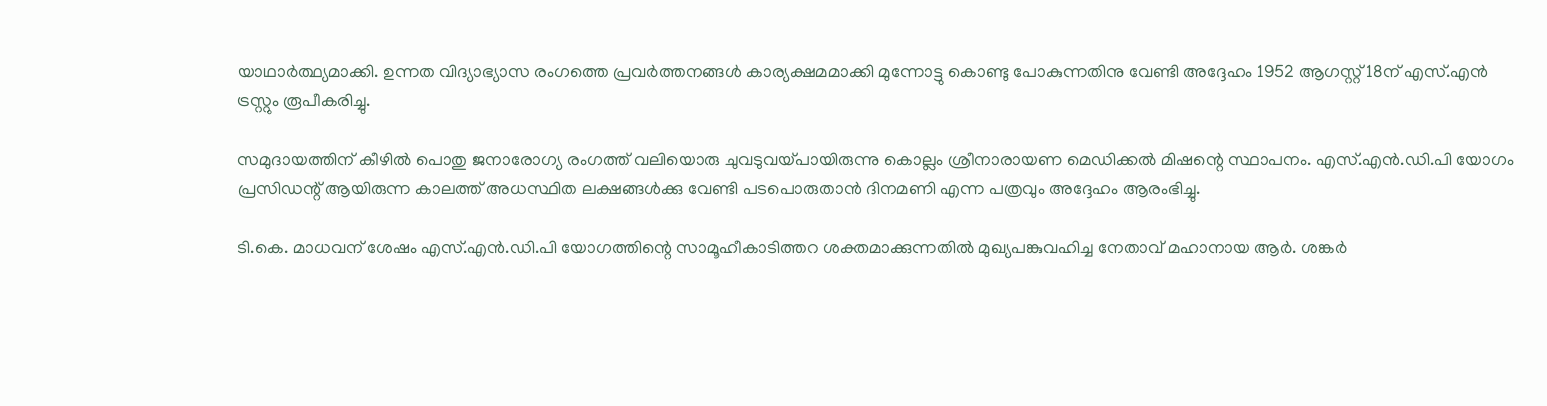യാഥാര്‍ത്ഥ്യമാക്കി. ഉന്നത വിദ്യാഭ്യാസ രംഗത്തെ പ്രവര്‍ത്തനങ്ങള്‍ കാര്യക്ഷമമാക്കി മുന്നോട്ടു കൊണ്ടു പോകുന്നതിനു വേണ്ടി അദ്ദേഹം 1952 ആഗസ്റ്റ് 18ന് എസ്.എന്‍ ട്രസ്റ്റും രൂപീകരിച്ചു.

സമുദായത്തിന് കീഴില്‍ പൊതു ജനാരോഗ്യ രംഗത്ത് വലിയൊരു ചുവടുവയ്പായിരുന്നു കൊല്ലം ശ്രീനാരായണ മെഡിക്കല്‍ മിഷന്റെ സ്ഥാപനം. എസ്.എന്‍.ഡി.പി യോഗം പ്രസിഡന്റ് ആയിരുന്ന കാലത്ത് അധസ്ഥിത ലക്ഷങ്ങള്‍ക്കു വേണ്ടി പടപൊരുതാന്‍ ദിനമണി എന്ന പത്രവും അദ്ദേഹം ആരംഭിച്ചു.

ടി.കെ. മാധവന് ശേഷം എസ്.എന്‍.ഡി.പി യോഗത്തിന്റെ സാമൂഹീകാടിത്തറ ശക്തമാക്കുന്നതില്‍ മുഖ്യപങ്കുവഹിച്ച നേതാവ് മഹാനായ ആര്‍. ശങ്കര്‍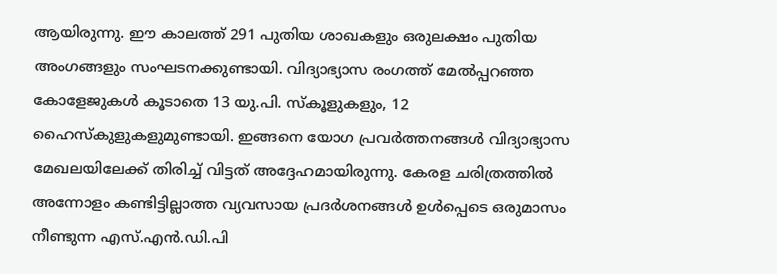ആയിരുന്നു. ഈ കാലത്ത് 291 പുതിയ ശാഖകളും ഒരുലക്ഷം പുതിയ അംഗങ്ങളും സംഘടനക്കുണ്ടായി. വിദ്യാഭ്യാസ രംഗത്ത് മേല്‍പ്പറഞ്ഞ കോളേജുകള്‍ കൂടാതെ 13 യു.പി. സ്‌കൂളുകളും, 12 ഹൈസ്‌കുളുകളുമുണ്ടായി. ഇങ്ങനെ യോഗ പ്രവർത്തനങ്ങൾ വിദ്യാഭ്യാസ മേഖലയിലേക്ക് തിരിച്ച് വിട്ടത് അദ്ദേഹമായിരുന്നു. കേരള ചരിത്രത്തില്‍ അന്നോളം കണ്ടിട്ടില്ലാത്ത വ്യവസായ പ്രദര്‍ശനങ്ങള്‍ ഉള്‍പ്പെടെ ഒരുമാസം നീണ്ടുന്ന എസ്.എന്‍.ഡി.പി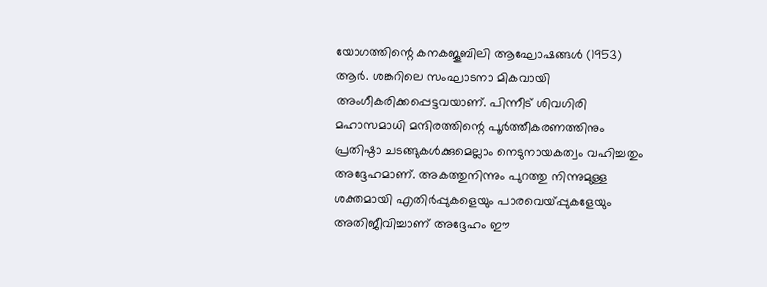യോഗത്തിന്റെ കനകജൂബിലി ആഘോഷങ്ങള്‍ (1953) ആര്‍. ശങ്കറിലെ സംഘാടനാ മികവായി അംഗീകരിക്കപ്പെട്ടവയാണ്. പിന്നീട് ശിവഗിരി മഹാസമാധി മന്ദിരത്തിന്റെ പൂര്‍ത്തീകരണത്തിനും പ്രതിഷ്ഠാ ചടങ്ങുകള്‍ക്കുമെല്ലാം നെടുനായകത്വം വഹിച്ചതും അദ്ദേഹമാണ്. അകത്തുനിന്നും പുറത്തു നിന്നുമുള്ള ശക്തമായി എതിര്‍പ്പുകളെയും പാരവെയ്പ്പുകളേയും അതിജീവിച്ചാണ് അദ്ദേഹം ഈ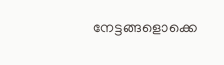നേട്ടങ്ങളൊക്കെ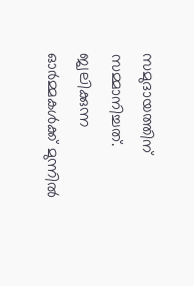സമുദായത്തിന് സമ്മാനിച്ചത്. ജ്വലിക്കുന്ന ഓർമ്മകൾക്ക് മുന്നിൽ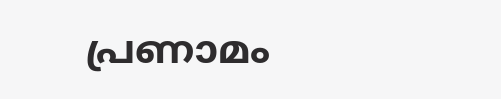പ്രണാമം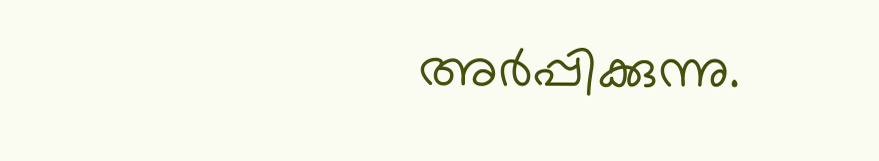അർപ്പിക്കുന്നു.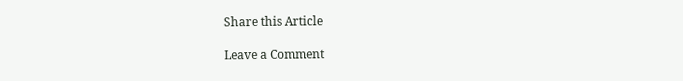Share this Article

Leave a Comment